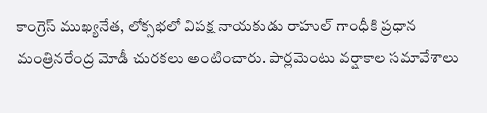కాంగ్రెస్ ముఖ్యనేత, లోక్సభలో విపక్ష నాయకుడు రాహుల్ గాంధీకి ప్రధాన మంత్రినరేంద్ర మోడీ చురకలు అంటించారు. పార్లమెంటు వర్షాకాల సమావేశాలు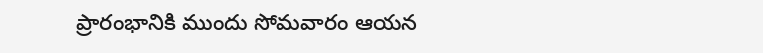ప్రారంభానికి ముందు సోమవారం ఆయన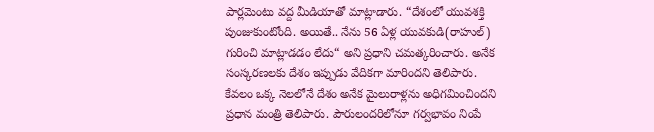పార్లమెంటు వద్ద మీడియాతో మాట్లాడారు. “దేశంలో యువశక్తి పుంజుకుంటోంది. అయితే.. నేను 56 ఏళ్ల యువకుడి(రాహుల్) గురించి మాట్లాడడం లేదు“ అని ప్రధాని చమత్కరించారు. అనేక సంస్కరణలకు దేశం ఇప్పుడు వేదికగా మారిందని తెలిపారు.
కేవలం ఒక్క నెలలోనే దేశం అనేక మైలురాళ్లను అధిగమించిందని ప్రధాన మంత్రి తెలిపారు. పౌరులందరిలోనూ గర్వభావం నింపే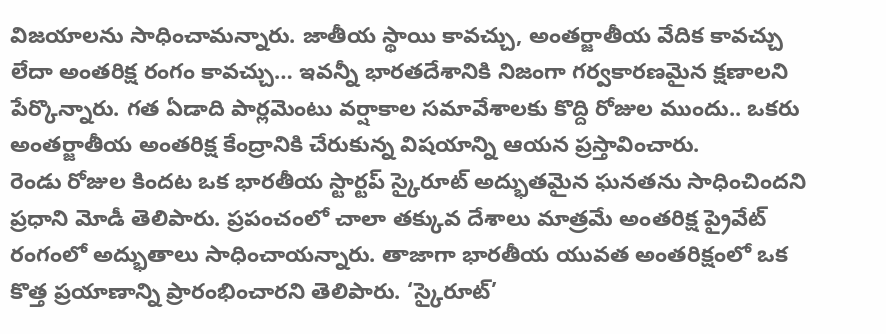విజయాలను సాధించామన్నారు. జాతీయ స్థాయి కావచ్చు, అంతర్జాతీయ వేదిక కావచ్చు లేదా అంతరిక్ష రంగం కావచ్చు… ఇవన్నీ భారతదేశానికి నిజంగా గర్వకారణమైన క్షణాలని పేర్కొన్నారు. గత ఏడాది పార్లమెంటు వర్షాకాల సమావేశాలకు కొద్ది రోజుల ముందు.. ఒకరు అంతర్జాతీయ అంతరిక్ష కేంద్రానికి చేరుకున్న విషయాన్ని ఆయన ప్రస్తావించారు.
రెండు రోజుల కిందట ఒక భారతీయ స్టార్టప్ స్కైరూట్ అద్భుతమైన ఘనతను సాధించిందని ప్రధాని మోడీ తెలిపారు. ప్రపంచంలో చాలా తక్కువ దేశాలు మాత్రమే అంతరిక్ష ప్రైవేట్ రంగంలో అద్భుతాలు సాధించాయన్నారు. తాజాగా భారతీయ యువత అంతరిక్షంలో ఒక కొత్త ప్రయాణాన్ని ప్రారంభించారని తెలిపారు. ‘స్కైరూట్’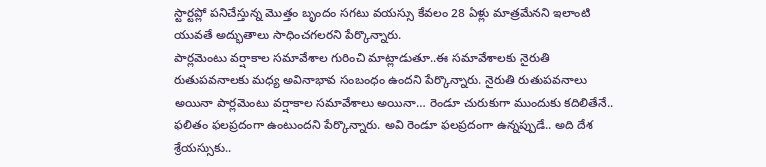స్టార్టప్లో పనిచేస్తున్న మొత్తం బృందం సగటు వయస్సు కేవలం 28 ఏళ్లు మాత్రమేనని ఇలాంటి యువతే అద్భుతాలు సాధించగలరని పేర్కొన్నారు.
పార్లమెంటు వర్షాకాల సమావేశాల గురించి మాట్లాడుతూ..ఈ సమావేశాలకు నైరుతి రుతుపవనాలకు మధ్య అవినాభావ సంబంధం ఉందని పేర్కొన్నారు. నైరుతి రుతుపవనాలు అయినా పార్లమెంటు వర్షాకాల సమావేశాలు అయినా… రెండూ చురుకుగా ముందుకు కదిలితేనే.. ఫలితం ఫలప్రదంగా ఉంటుందని పేర్కొన్నారు. అవి రెండూ ఫలప్రదంగా ఉన్నప్పుడే.. అది దేశ శ్రేయస్సుకు..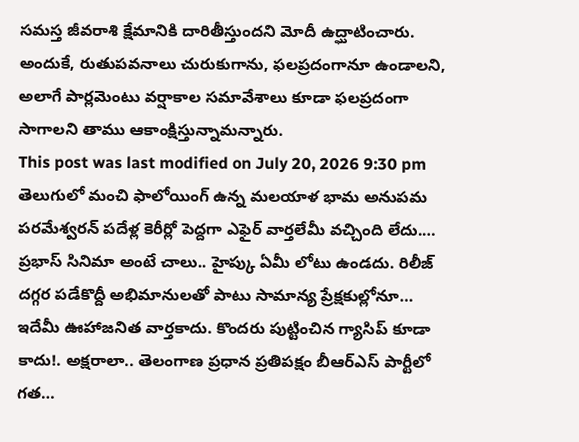సమస్త జీవరాశి క్షేమానికి దారితీస్తుందని మోదీ ఉద్ఘాటించారు. అందుకే, రుతుపవనాలు చురుకుగాను, ఫలప్రదంగానూ ఉండాలని, అలాగే పార్లమెంటు వర్షాకాల సమావేశాలు కూడా ఫలప్రదంగా సాగాలని తాము ఆకాంక్షిస్తున్నామన్నారు.
This post was last modified on July 20, 2026 9:30 pm
తెలుగులో మంచి ఫాలోయింగ్ ఉన్న మలయాళ భామ అనుపమ పరమేశ్వరన్ పదేళ్ల కెరీర్లో పెద్దగా ఎఫైర్ వార్తలేమీ వచ్చింది లేదు.…
ప్రభాస్ సినిమా అంటే చాలు.. హైప్కు ఏమీ లోటు ఉండదు. రిలీజ్ దగ్గర పడేకొద్దీ అభిమానులతో పాటు సామాన్య ప్రేక్షకుల్లోనూ…
ఇదేమీ ఊహాజనిత వార్తకాదు. కొందరు పుట్టించిన గ్యాసిప్ కూడా కాదు!. అక్షరాలా.. తెలంగాణ ప్రధాన ప్రతిపక్షం బీఆర్ఎస్ పార్టీలో గత…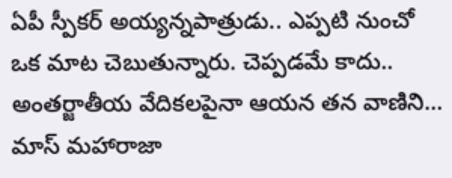ఏపీ స్పీకర్ అయ్యన్నపాత్రుడు.. ఎప్పటి నుంచో ఒక మాట చెబుతున్నారు. చెప్పడమే కాదు.. అంతర్జాతీయ వేదికలపైనా ఆయన తన వాణిని…
మాస్ మహారాజా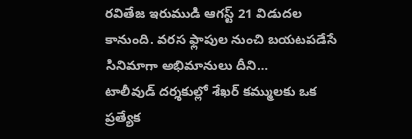రవితేజ ఇరుముడి ఆగస్ట్ 21 విడుదల కానుంది. వరస ఫ్లాపుల నుంచి బయటపడేసే సినిమాగా అభిమానులు దీని…
టాలీవుడ్ దర్శకుల్లో శేఖర్ కమ్ములకు ఒక ప్రత్యేక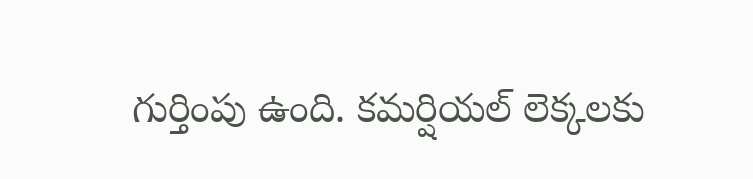గుర్తింపు ఉంది. కమర్షియల్ లెక్కలకు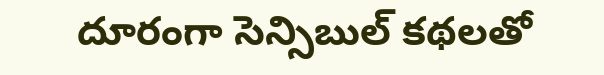దూరంగా సెన్సిబుల్ కథలతో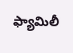ఫ్యామిలీ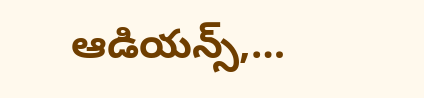ఆడియన్స్,…